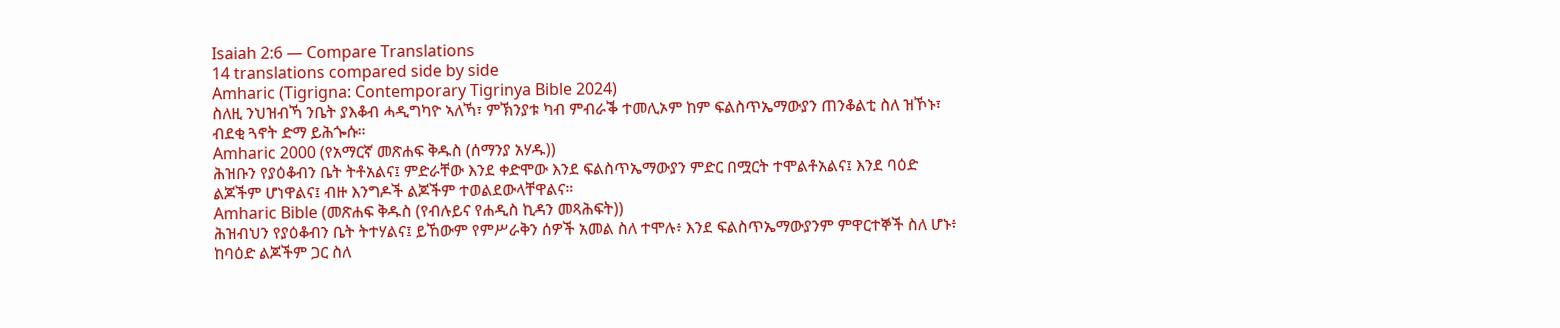Isaiah 2:6 — Compare Translations
14 translations compared side by side
Amharic (Tigrigna: Contemporary Tigrinya Bible 2024)
ስለዚ ንህዝብኻ ንቤት ያእቆብ ሓዲግካዮ ኣለኻ፣ ምኽንያቱ ካብ ምብራቕ ተመሊኦም ከም ፍልስጥኤማውያን ጠንቆልቲ ስለ ዝኾኑ፣ ብደቂ ጓኖት ድማ ይሕጐሱ።
Amharic 2000 (የአማርኛ መጽሐፍ ቅዱስ (ሰማንያ አሃዱ))
ሕዝቡን የያዕቆብን ቤት ትቶአልና፤ ምድራቸው እንደ ቀድሞው እንደ ፍልስጥኤማውያን ምድር በሟርት ተሞልቶአልና፤ እንደ ባዕድ ልጆችም ሆነዋልና፤ ብዙ እንግዶች ልጆችም ተወልደውላቸዋልና።
Amharic Bible (መጽሐፍ ቅዱስ (የብሉይና የሐዲስ ኪዳን መጻሕፍት))
ሕዝብህን የያዕቆብን ቤት ትተሃልና፤ ይኸውም የምሥራቅን ሰዎች አመል ስለ ተሞሉ፥ እንደ ፍልስጥኤማውያንም ምዋርተኞች ስለ ሆኑ፥ ከባዕድ ልጆችም ጋር ስለ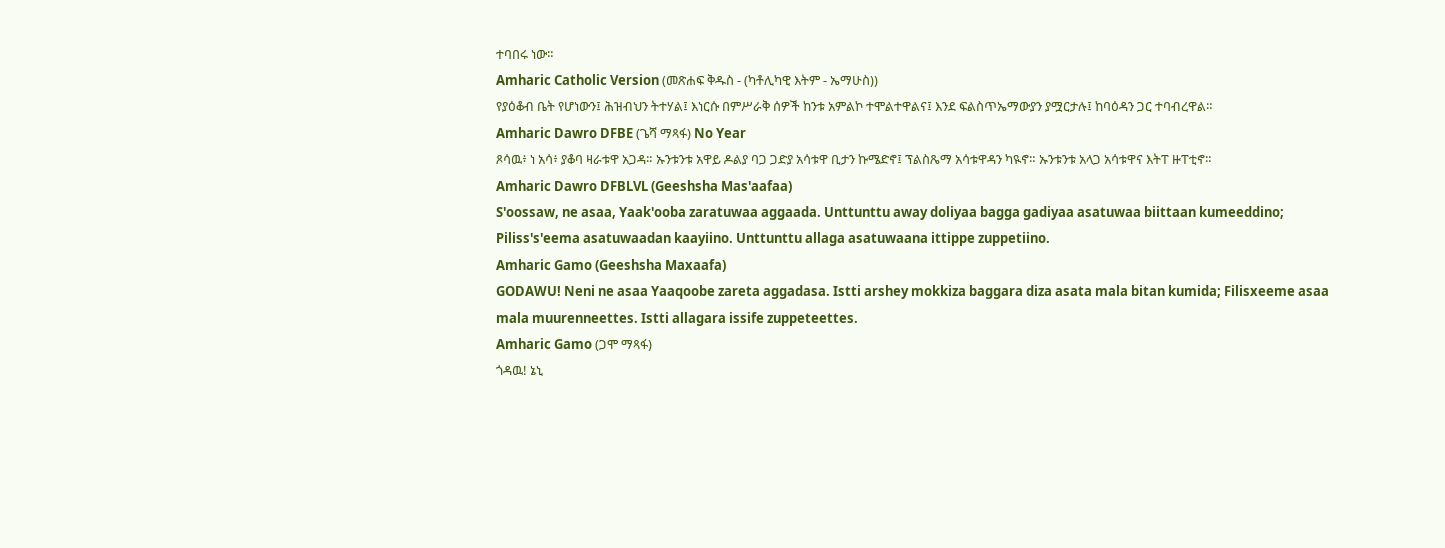ተባበሩ ነው።
Amharic Catholic Version (መጽሐፍ ቅዱስ - (ካቶሊካዊ እትም - ኤማሁስ))
የያዕቆብ ቤት የሆነውን፤ ሕዝብህን ትተሃል፤ እነርሱ በምሥራቅ ሰዎች ከንቱ አምልኮ ተሞልተዋልና፤ እንደ ፍልስጥኤማውያን ያሟርታሉ፤ ከባዕዳን ጋር ተባብረዋል።
Amharic Dawro DFBE (ጌሻ ማጻፋ) No Year
ጾሳዉ፥ ነ አሳ፥ ያቆባ ዛራቱዋ አጋዳ። ኡንቱንቱ አዋይ ዶልያ ባጋ ጋድያ አሳቱዋ ቢታን ኩሜድኖ፤ ፕልስጼማ አሳቱዋዳን ካዪኖ። ኡንቱንቱ አላጋ አሳቱዋና እትፐ ዙፐቲኖ።
Amharic Dawro DFBLVL (Geeshsha Mas'aafaa)
S'oossaw, ne asaa, Yaak'ooba zaratuwaa aggaada. Unttunttu away doliyaa bagga gadiyaa asatuwaa biittaan kumeeddino; Piliss's'eema asatuwaadan kaayiino. Unttunttu allaga asatuwaana ittippe zuppetiino.
Amharic Gamo (Geeshsha Maxaafa)
GODAWU! Neni ne asaa Yaaqoobe zareta aggadasa. Istti arshey mokkiza baggara diza asata mala bitan kumida; Filisxeeme asaa mala muurenneettes. Istti allagara issife zuppeteettes.
Amharic Gamo (ጋሞ ማጻፋ)
ጎዳዉ! ኔኒ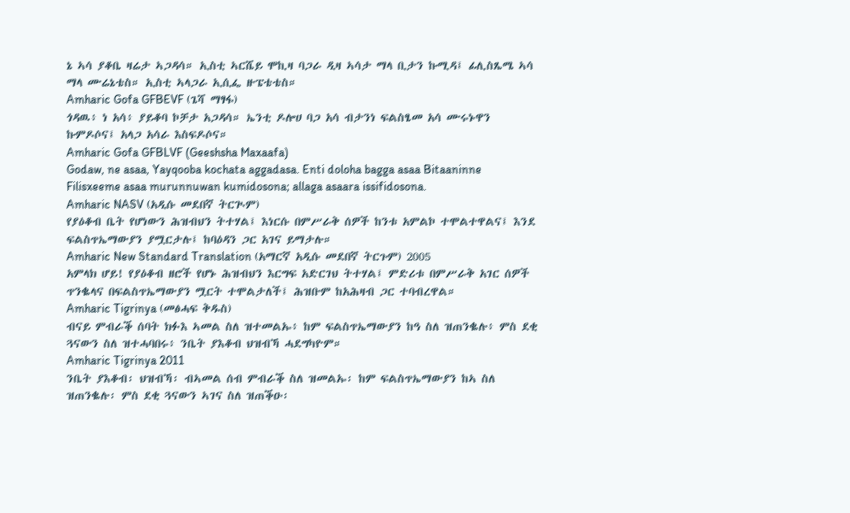ኔ ኣሳ ያቆቤ ዛሬታ ኣጋዳሳ። ኢስቲ ኣርሼይ ሞኪዛ ባጋራ ዲዛ ኣሳታ ማላ ቢታን ኩሚዳ፤ ፊሊስጼሜ ኣሳ ማላ ሙሬኔቴስ። ኢስቲ ኣላጋራ ኢሲፌ ዙፔቴቴስ።
Amharic Gofa GFBEVF (ጌሻ ማፃፋ)
ጎዳዉ፥ ነ አሳ፥ ያይቆባ ኮቻታ አጋዳሳ። ኤንቲ ዶሎሀ ባጋ አሳ ብታንነ ፍልስፄመ አሳ ሙሩኑዋን ኩምዶሶና፤ አላጋ አሳራ እስፍዶሶና።
Amharic Gofa GFBLVF (Geeshsha Maxaafa)
Godaw, ne asaa, Yayqooba kochata aggadasa. Enti doloha bagga asaa Bitaaninne Filisxeeme asaa murunnuwan kumidosona; allaga asaara issifidosona.
Amharic NASV (አዲሱ መደበኛ ትርጒም)
የያዕቆብ ቤት የሆነውን ሕዝብህን ትተሃል፤ እነርሱ በምሥራቅ ሰዎች ከንቱ አምልኮ ተሞልተዋልና፤ እንደ ፍልስጥኤማውያን ያሟርታሉ፤ ከባዕዳን ጋር አገና ይማታሉ።
Amharic New Standard Translation (አማርኛ አዲሱ መደበኛ ትርጉም) 2005
አምላክ ሆይ! የያዕቆብ ዘሮች የሆኑ ሕዝብህን እርግፍ አድርገህ ትተሃል፤ ምድሪቱ በምሥራቅ አገር ሰዎች ጥንቈላና በፍልስጥኤማውያን ሟርት ተሞልታለች፤ ሕዝቡም ከአሕዛብ ጋር ተባብረዋል።
Amharic Tigrinya (መፅሓፍ ቅዱስ)
ብናይ ምብራቕ ሰባት ክፉእ ኣመል ስለ ዝተመልኡ፥ ከም ፍልስጥኤማውያን ከዓ ስለ ዝጠንቈሉ፥ ምስ ደቂ ጓናውን ስለ ዝተሓባበሩ፥ ንቤት ያእቆብ ህዝብኻ ሓደግካዮም።
Amharic Tigrinya 2011
ንቤት ያእቆብ፡ ህዝብኻ፡ ብኣመል ሰብ ምብራቕ ስለ ዝመልኡ፡ ከም ፍልስጥኤማውያን ከኣ ስለ ዝጠንቈሉ፡ ምስ ደቂ ጓናውን ኣገና ስለ ዝጠቕዑ፡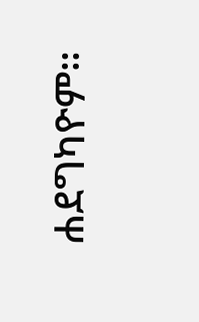ሐደግካዮም።